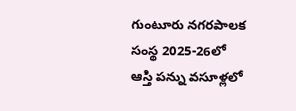గుంటూరు నగరపాలక సంస్థ 2025-26లో ఆస్తి పన్ను వసూళ్లలో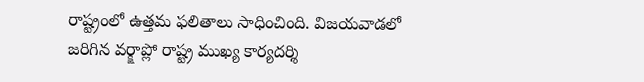రాష్ట్రంలో ఉత్తమ ఫలితాలు సాధించింది. విజయవాడలో జరిగిన వర్క్షాప్లో రాష్ట్ర ముఖ్య కార్యదర్శి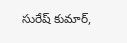సురేష్ కుమార్,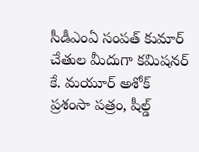సీడీఎంఏ సంపత్ కుమార్ చేతుల మీదుగా కమిషనర్ కే. మయూర్ అశోక్ ప్రశంసా పత్రం, షీల్డ్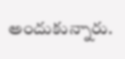అందుకున్నారు.